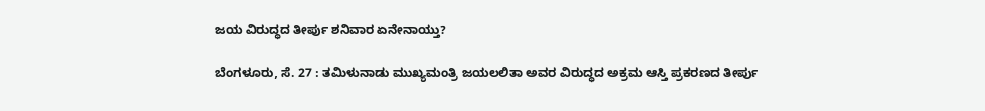ಜಯ ವಿರುದ್ಧದ ತೀರ್ಪು ಶನಿವಾರ ಏನೇನಾಯ್ತು?

ಬೆಂಗಳೂರು, ಸೆ. 27 : ತಮಿಳುನಾಡು ಮುಖ್ಯಮಂತ್ರಿ ಜಯಲಲಿತಾ ಅವರ ವಿರುದ್ಧದ ಅಕ್ರಮ ಆಸ್ತಿ ಪ್ರಕರಣದ ತೀರ್ಪು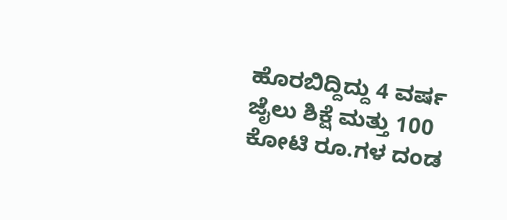ಹೊರಬಿದ್ದಿದ್ದು 4 ವರ್ಷ ಜೈಲು ಶಿಕ್ಷೆ ಮತ್ತು 100 ಕೋಟಿ ರೂ.ಗಳ ದಂಡ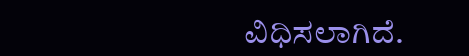ವಿಧಿಸಲಾಗಿದೆ.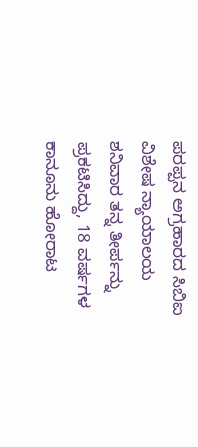ಪರಪ್ಪನ ಅಗ್ರಹಾರದ ಸಿಬಿಐ ವಿಶೇಷ ನ್ಯಾಯಾಲಯ ಶನಿವಾರ ತನ್ನ ತೀರ್ಪನ್ನು ಪ್ರಕಟಿಸಿದ್ದು, 18 ವರ್ಷಗಳ ಕಾನೂನು ಹೋರಾಟ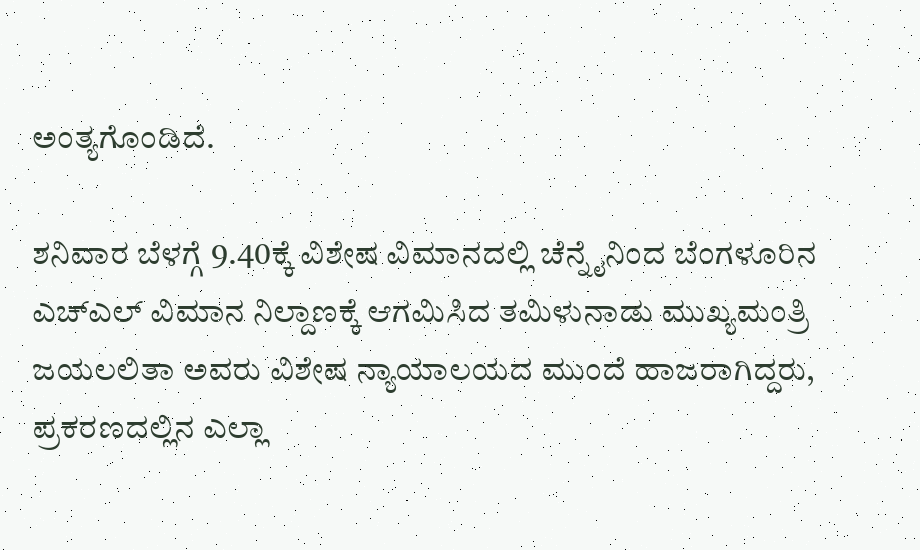ಅಂತ್ಯಗೊಂಡಿದೆ.

ಶನಿವಾರ ಬೆಳಗ್ಗೆ 9.40ಕ್ಕೆ ವಿಶೇಷ ವಿಮಾನದಲ್ಲಿ ಚೆನ್ನೈನಿಂದ ಬೆಂಗಳೂರಿನ ಎಚ್‌ಎಲ್ ವಿಮಾನ ನಿಲ್ದಾಣಕ್ಕೆ ಆಗಮಿಸಿದ ತಮಿಳುನಾಡು ಮುಖ್ಯಮಂತ್ರಿ ಜಯಲಲಿತಾ ಅವರು ವಿಶೇಷ ನ್ಯಾಯಾಲಯದ ಮುಂದೆ ಹಾಜರಾಗಿದ್ದರು, ಪ್ರಕರಣದಲ್ಲಿನ ಎಲ್ಲಾ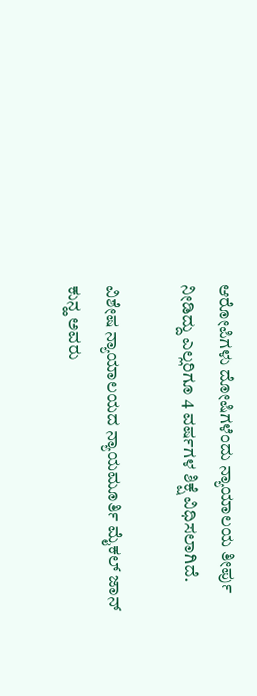ಆರೋಪಿಗಳು ದೋಷಿಗಳೆಂದು ನ್ಯಾಯಾಲಯ ತೀರ್ಪು ನೀಡಿದ್ದು ಎಲ್ಲರಿಗೂ 4 ವರ್ಷಗಳ ಶಿಕ್ಷೆ ವಿಧಿಸಲಾಗಿದೆ.

ವಿಶೇಷ ನ್ಯಾಯಾಲಯದ ನ್ಯಾಯಮೂರ್ತಿ ಮೈಕಲ್ ಜಾನ್ ಕುನ್ಹ ಅವರು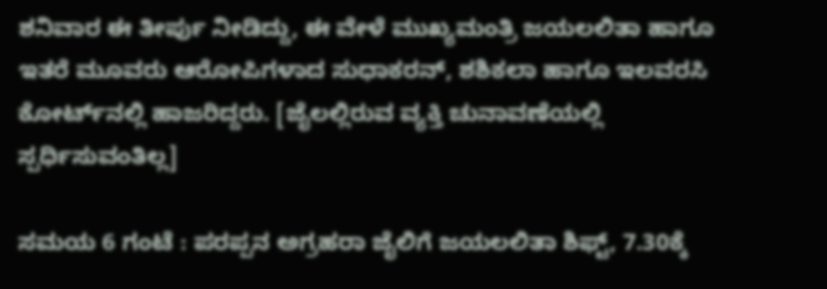ಶನಿವಾರ ಈ ತೀರ್ಪು ನೀಡಿದ್ದು, ಈ ವೇಳೆ ಮುಖ್ಯಮಂತ್ರಿ ಜಯಲಲಿತಾ ಹಾಗೂ ಇತರೆ ಮೂವರು ಆರೋಪಿಗಳಾದ ಸುಧಾಕರನ್, ಶಶಿಕಲಾ ಹಾಗೂ ಇಲವರಸಿ ಕೋರ್ಟ್‌ನಲ್ಲಿ ಹಾಜರಿದ್ದರು. [ಜೈಲಲ್ಲಿರುವ ವ್ಯಕ್ತಿ ಚುನಾವಣೆಯಲ್ಲಿ ಸ್ಪರ್ಧಿಸುವಂತಿಲ್ಲ]

ಸಮಯ 6 ಗಂಟೆ : ಪರಪ್ಪನ ಅಗ್ರಹರಾ ಜೈಲಿಗೆ ಜಯಲಲಿತಾ ಶಿಫ್ಟ್‌, 7.30ಕ್ಕೆ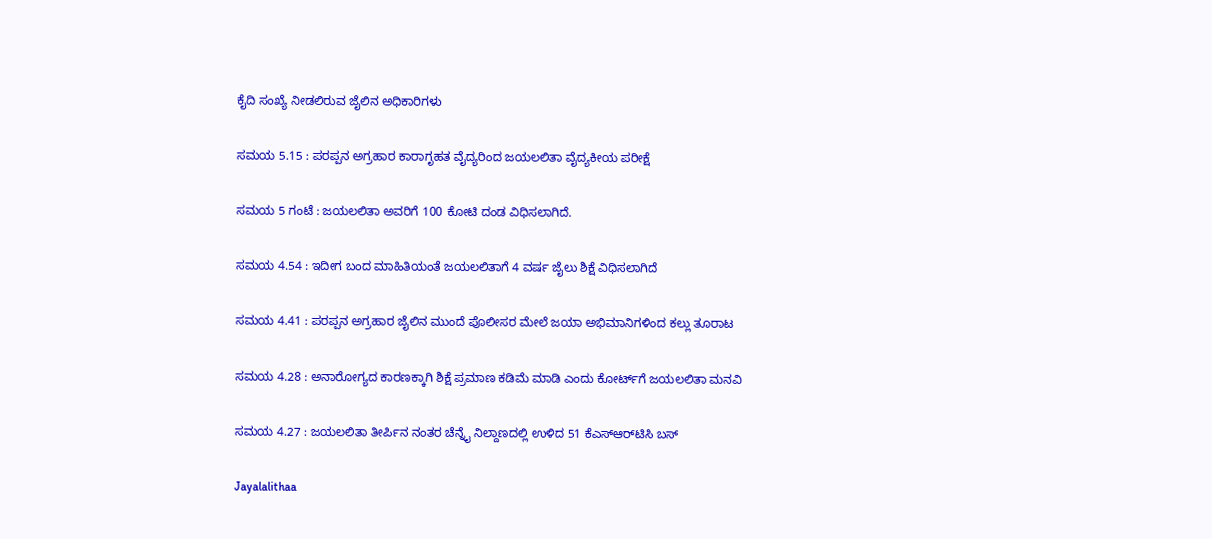ಕೈದಿ ಸಂಖ್ಯೆ ನೀಡಲಿರುವ ಜೈಲಿನ ಅಧಿಕಾರಿಗಳು

ಸಮಯ 5.15 : ಪರಪ್ಪನ ಅಗ್ರಹಾರ ಕಾರಾಗೃಹತ ವೈದ್ಯರಿಂದ ಜಯಲಲಿತಾ ವೈದ್ಯಕೀಯ ಪರೀಕ್ಷೆ

ಸಮಯ 5 ಗಂಟೆ : ಜಯಲಲಿತಾ ಅವರಿಗೆ 100 ಕೋಟಿ ದಂಡ ವಿಧಿಸಲಾಗಿದೆ.

ಸಮಯ 4.54 : ಇದೀಗ ಬಂದ ಮಾಹಿತಿಯಂತೆ ಜಯಲಲಿತಾಗೆ 4 ವರ್ಷ ಜೈಲು ಶಿಕ್ಷೆ ವಿಧಿಸಲಾಗಿದೆ

ಸಮಯ 4.41 : ಪರಪ್ಪನ ಅಗ್ರಹಾರ ಜೈಲಿನ ಮುಂದೆ ಪೊಲೀಸರ ಮೇಲೆ ಜಯಾ ಅಭಿಮಾನಿಗಳಿಂದ ಕಲ್ಲು ತೂರಾಟ

ಸಮಯ 4.28 : ಅನಾರೋಗ್ಯದ ಕಾರಣಕ್ಕಾಗಿ ಶಿಕ್ಷೆ ಪ್ರಮಾಣ ಕಡಿಮೆ ಮಾಡಿ ಎಂದು ಕೋರ್ಟ್‌ಗೆ ಜಯಲಲಿತಾ ಮನವಿ

ಸಮಯ 4.27 : ಜಯಲಲಿತಾ ತೀರ್ಪಿನ ನಂತರ ಚೆನ್ನೈ ನಿಲ್ದಾಣದಲ್ಲಿ ಉಳಿದ 51 ಕೆಎಸ್‌ಆರ್‌ಟಿಸಿ ಬಸ್

Jayalalithaa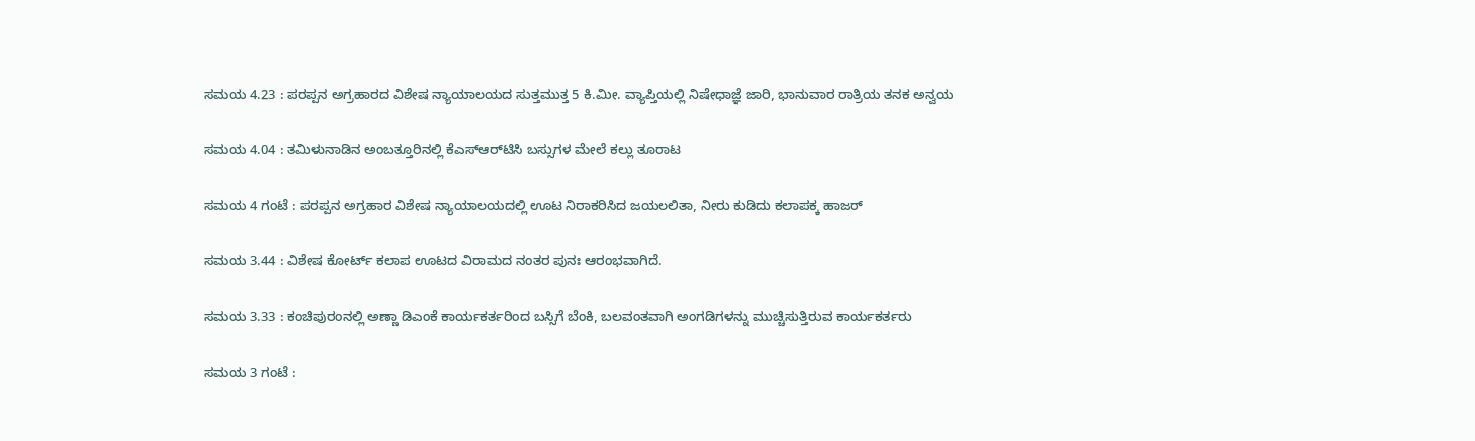ಸಮಯ 4.23 : ಪರಪ್ಪನ ಅಗ್ರಹಾರದ ವಿಶೇಷ ನ್ಯಾಯಾಲಯದ ಸುತ್ತಮುತ್ತ 5 ಕಿ.ಮೀ. ವ್ಯಾಪ್ತಿಯಲ್ಲಿ ನಿಷೇಧಾಜ್ಞೆ ಜಾರಿ, ಭಾನುವಾರ ರಾತ್ರಿಯ ತನಕ ಅನ್ವಯ

ಸಮಯ 4.04 : ತಮಿಳುನಾಡಿನ ಅಂಬತ್ತೂರಿನಲ್ಲಿ ಕೆಎಸ್ಆರ್‌ಟಿಸಿ ಬಸ್ಸುಗಳ ಮೇಲೆ ಕಲ್ಲು ತೂರಾಟ

ಸಮಯ 4 ಗಂಟೆ : ಪರಪ್ಪನ ಅಗ್ರಹಾರ ವಿಶೇಷ ನ್ಯಾಯಾಲಯದಲ್ಲಿ ಊಟ ನಿರಾಕರಿಸಿದ ಜಯಲಲಿತಾ, ನೀರು ಕುಡಿದು ಕಲಾಪಕ್ಕ ಹಾಜರ್

ಸಮಯ 3.44 : ವಿಶೇಷ ಕೋರ್ಟ್‌ ಕಲಾಪ ಊಟದ ವಿರಾಮದ ನಂತರ ಪುನಃ ಆರಂಭವಾಗಿದೆ.

ಸಮಯ 3.33 : ಕಂಚಿಪುರಂನಲ್ಲಿ ಅಣ್ಣಾ ಡಿಎಂಕೆ ಕಾರ್ಯಕರ್ತರಿಂದ ಬಸ್ಸಿಗೆ ಬೆಂಕಿ, ಬಲವಂತವಾಗಿ ಅಂಗಡಿಗಳನ್ನು ಮುಚ್ಚಿಸುತ್ತಿರುವ ಕಾರ್ಯಕರ್ತರು

ಸಮಯ 3 ಗಂಟೆ :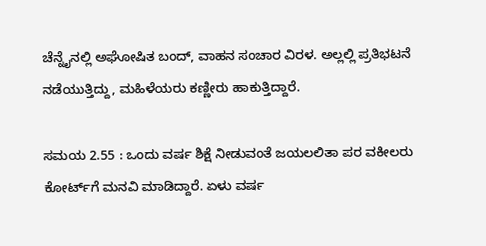ಚೆನ್ನೈನಲ್ಲಿ ಅಘೋಷಿತ ಬಂದ್, ವಾಹನ ಸಂಚಾರ ವಿರಳ. ಅಲ್ಲಲ್ಲಿ ಪ್ರತಿಭಟನೆ ನಡೆಯುತ್ತಿದ್ದು, ಮಹಿಳೆಯರು ಕಣ್ಣೀರು ಹಾಕುತ್ತಿದ್ದಾರೆ.

ಸಮಯ 2.55 : ಒಂದು ವರ್ಷ ಶಿಕ್ಷೆ ನೀಡುವಂತೆ ಜಯಲಲಿತಾ ಪರ ವಕೀಲರು ಕೋರ್ಟ್‌ಗೆ ಮನವಿ ಮಾಡಿದ್ದಾರೆ. ಏಳು ವರ್ಷ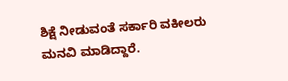ಶಿಕ್ಷೆ ನೀಡುವಂತೆ ಸರ್ಕಾರಿ ವಕೀಲರು ಮನವಿ ಮಾಡಿದ್ದಾರೆ.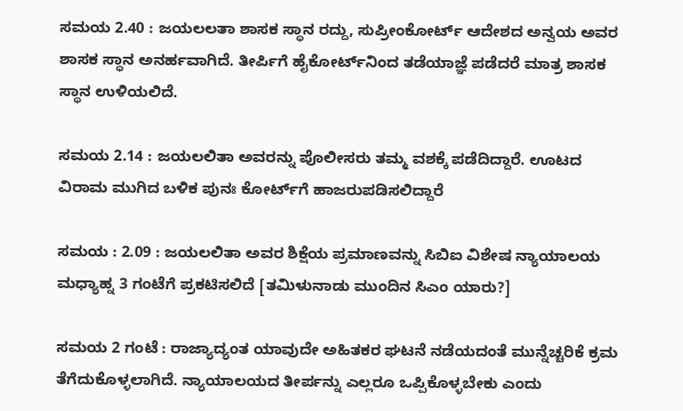ಸಮಯ 2.40 : ಜಯಲಲತಾ ಶಾಸಕ ಸ್ಥಾನ ರದ್ದು, ಸುಪ್ರೀಂಕೋರ್ಟ್ ಆದೇಶದ ಅನ್ವಯ ಅವರ ಶಾಸಕ ಸ್ಥಾನ ಅನರ್ಹವಾಗಿದೆ. ತೀರ್ಪಿಗೆ ಹೈಕೋರ್ಟ್‌ನಿಂದ ತಡೆಯಾಜ್ಞೆ ಪಡೆದರೆ ಮಾತ್ರ ಶಾಸಕ ಸ್ಥಾನ ಉಳಿಯಲಿದೆ.

ಸಮಯ 2.14 : ಜಯಲಲಿತಾ ಅವರನ್ನು ಪೊಲೀಸರು ತಮ್ಮ ವಶಕ್ಕೆ ಪಡೆದಿದ್ದಾರೆ. ಊಟದ ವಿರಾಮ ಮುಗಿದ ಬಳಿಕ ಪುನಃ ಕೋರ್ಟ್‌ಗೆ ಹಾಜರುಪಡಿಸಲಿದ್ದಾರೆ

ಸಮಯ : 2.09 : ಜಯಲಲಿತಾ ಅವರ ಶಿಕ್ಷೆಯ ಪ್ರಮಾಣವನ್ನು ಸಿಬಿಐ ವಿಶೇಷ ನ್ಯಾಯಾಲಯ ಮಧ್ಯಾಹ್ನ 3 ಗಂಟೆಗೆ ಪ್ರಕಟಿಸಲಿದೆ [ತಮಿಳುನಾಡು ಮುಂದಿನ ಸಿಎಂ ಯಾರು?]

ಸಮಯ 2 ಗಂಟೆ : ರಾಜ್ಯಾದ್ಯಂತ ಯಾವುದೇ ಅಹಿತಕರ ಘಟನೆ ನಡೆಯದಂತೆ ಮುನ್ನೆಚ್ಚರಿಕೆ ಕ್ರಮ ತೆಗೆದುಕೊಳ್ಳಲಾಗಿದೆ. ನ್ಯಾಯಾಲಯದ ತೀರ್ಪನ್ನು ಎಲ್ಲರೂ ಒಪ್ಪಿಕೊಳ್ಳಬೇಕು ಎಂದು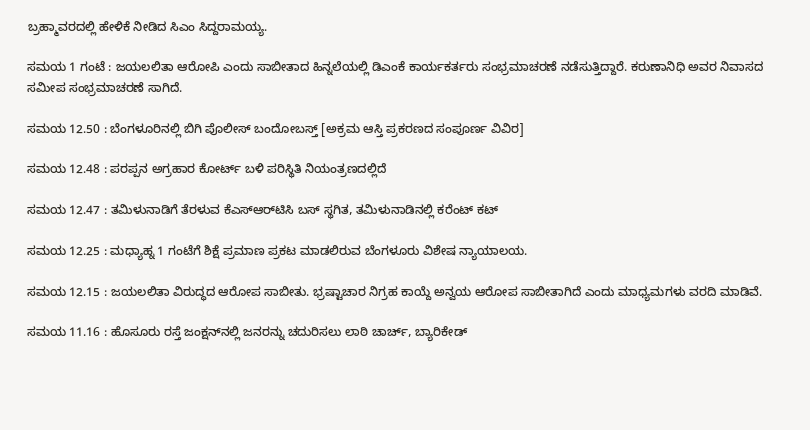ಬ್ರಹ್ಮಾವರದಲ್ಲಿ ಹೇಳಿಕೆ ನೀಡಿದ ಸಿಎಂ ಸಿದ್ದರಾಮಯ್ಯ.

ಸಮಯ 1 ಗಂಟೆ : ಜಯಲಲಿತಾ ಆರೋಪಿ ಎಂದು ಸಾಬೀತಾದ ಹಿನ್ನಲೆಯಲ್ಲಿ ಡಿಎಂಕೆ ಕಾರ್ಯಕರ್ತರು ಸಂಭ್ರಮಾಚರಣೆ ನಡೆಸುತ್ತಿದ್ದಾರೆ. ಕರುಣಾನಿಧಿ ಅವರ ನಿವಾಸದ ಸಮೀಪ ಸಂಭ್ರಮಾಚರಣೆ ಸಾಗಿದೆ.

ಸಮಯ 12.50 : ಬೆಂಗಳೂರಿನಲ್ಲಿ ಬಿಗಿ ಪೊಲೀಸ್ ಬಂದೋಬಸ್ತ್ [ಅಕ್ರಮ ಆಸ್ತಿ ಪ್ರಕರಣದ ಸಂಪೂರ್ಣ ವಿವಿರ]

ಸಮಯ 12.48 : ಪರಪ್ಪನ ಅಗ್ರಹಾರ ಕೋರ್ಟ್‌ ಬಳಿ ಪರಿಸ್ಥಿತಿ ನಿಯಂತ್ರಣದಲ್ಲಿದೆ

ಸಮಯ 12.47 : ತಮಿಳುನಾಡಿಗೆ ತೆರಳುವ ಕೆಎಸ್‌ಆರ್‌ಟಿಸಿ ಬಸ್ ಸ್ಥಗಿತ, ತಮಿಳುನಾಡಿನಲ್ಲಿ ಕರೆಂಟ್ ಕಟ್

ಸಮಯ 12.25 : ಮಧ್ಯಾಹ್ನ 1 ಗಂಟೆಗೆ ಶಿಕ್ಷೆ ಪ್ರಮಾಣ ಪ್ರಕಟ ಮಾಡಲಿರುವ ಬೆಂಗಳೂರು ವಿಶೇಷ ನ್ಯಾಯಾಲಯ.

ಸಮಯ 12.15 : ಜಯಲಲಿತಾ ವಿರುದ್ಧದ ಆರೋಪ ಸಾಬೀತು. ಭ್ರಷ್ಟಾಚಾರ ನಿಗ್ರಹ ಕಾಯ್ದೆ ಅನ್ವಯ ಆರೋಪ ಸಾಬೀತಾಗಿದೆ ಎಂದು ಮಾಧ್ಯಮಗಳು ವರದಿ ಮಾಡಿವೆ.

ಸಮಯ 11.16 : ಹೊಸೂರು ರಸ್ತೆ ಜಂಕ್ಷನ್‌ನಲ್ಲಿ ಜನರನ್ನು ಚದುರಿಸಲು ಲಾಠಿ ಚಾರ್ಚ್‌, ಬ್ಯಾರಿಕೇಡ್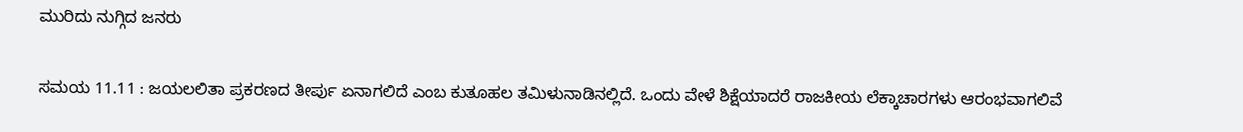ಮುರಿದು ನುಗ್ಗಿದ ಜನರು

ಸಮಯ 11.11 : ಜಯಲಲಿತಾ ಪ್ರಕರಣದ ತೀರ್ಪು ಏನಾಗಲಿದೆ ಎಂಬ ಕುತೂಹಲ ತಮಿಳುನಾಡಿನಲ್ಲಿದೆ. ಒಂದು ವೇಳೆ ಶಿಕ್ಷೆಯಾದರೆ ರಾಜಕೀಯ ಲೆಕ್ಕಾಚಾರಗಳು ಆರಂಭವಾಗಲಿವೆ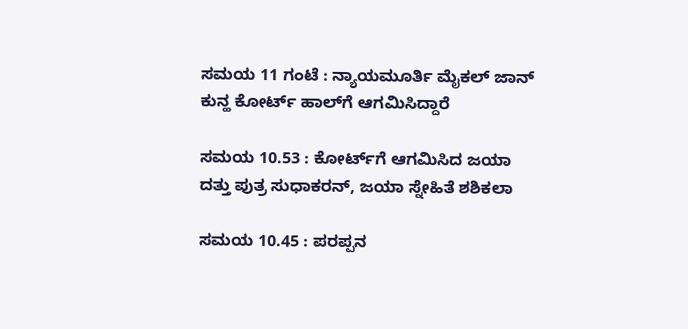ಸಮಯ 11 ಗಂಟೆ : ನ್ಯಾಯಮೂರ್ತಿ ಮೈಕಲ್ ಜಾನ್ ಕುನ್ಹ ಕೋರ್ಟ್‌ ಹಾಲ್‌ಗೆ ಆಗಮಿಸಿದ್ದಾರೆ

ಸಮಯ 10.53 : ಕೋರ್ಟ್‌ಗೆ ಆಗಮಿಸಿದ ಜಯಾ ದತ್ತು ಪುತ್ರ ಸುಧಾಕರನ್, ಜಯಾ ಸ್ನೇಹಿತೆ ಶಶಿಕಲಾ

ಸಮಯ 10.45 : ಪರಪ್ಪನ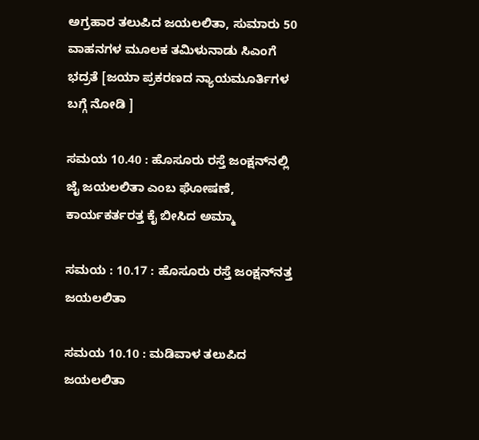ಅಗ್ರಹಾರ ತಲುಪಿದ ಜಯಲಲಿತಾ, ಸುಮಾರು 50 ವಾಹನಗಳ ಮೂಲಕ ತಮಿಳುನಾಡು ಸಿಎಂಗೆ ಭದ್ರತೆ [ಜಯಾ ಪ್ರಕರಣದ ನ್ಯಾಯಮೂರ್ತಿಗಳ ಬಗ್ಗೆ ನೋಡಿ ]

ಸಮಯ 10.40 : ಹೊಸೂರು ರಸ್ತೆ ಜಂಕ್ಷನ್‌ನಲ್ಲಿ ಜೈ ಜಯಲಲಿತಾ ಎಂಬ ಘೋಷಣೆ, ಕಾರ್ಯಕರ್ತರತ್ತ ಕೈ ಬೀಸಿದ ಅಮ್ಮಾ

ಸಮಯ : 10.17 : ಹೊಸೂರು ರಸ್ತೆ ಜಂಕ್ಷನ್‌ನತ್ತ ಜಯಲಲಿತಾ

ಸಮಯ 10.10 : ಮಡಿವಾಳ ತಲುಪಿದ ಜಯಲಲಿತಾ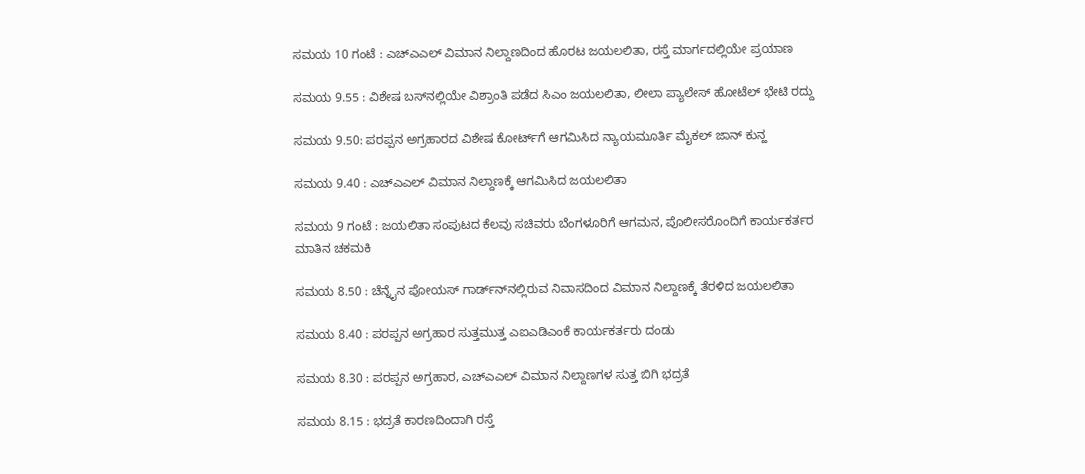ಸಮಯ 10 ಗಂಟೆ : ಎಚ್ಎಎಲ್‌ ವಿಮಾನ ನಿಲ್ದಾಣದಿಂದ ಹೊರಟ ಜಯಲಲಿತಾ, ರಸ್ತೆ ಮಾರ್ಗದಲ್ಲಿಯೇ ಪ್ರಯಾಣ

ಸಮಯ 9.55 : ವಿಶೇಷ ಬಸ್‌ನಲ್ಲಿಯೇ ವಿಶ್ರಾಂತಿ ಪಡೆದ ಸಿಎಂ ಜಯಲಲಿತಾ, ಲೀಲಾ ಪ್ಯಾಲೇಸ್ ಹೋಟೆಲ್ ಭೇಟಿ ರದ್ದು

ಸಮಯ 9.50: ಪರಪ್ಪನ ಅಗ್ರಹಾರದ ವಿಶೇಷ ಕೋರ್ಟ್‌ಗೆ ಆಗಮಿಸಿದ ನ್ಯಾಯಮೂರ್ತಿ ಮೈಕಲ್ ಜಾನ್ ಕುನ್ಹ

ಸಮಯ 9.40 : ಎಚ್‌ಎಎಲ್ ವಿಮಾನ ನಿಲ್ದಾಣಕ್ಕೆ ಆಗಮಿಸಿದ ಜಯಲಲಿತಾ

ಸಮಯ 9 ಗಂಟೆ : ಜಯಲಿತಾ ಸಂಪುಟದ ಕೆಲವು ಸಚಿವರು ಬೆಂಗಳೂರಿಗೆ ಆಗಮನ, ಪೊಲೀಸರೊಂದಿಗೆ ಕಾರ್ಯಕರ್ತರ ಮಾತಿನ ಚಕಮಕಿ

ಸಮಯ 8.50 : ಚೆನ್ನೈನ ಪೋಯಸ್‌ ಗಾರ್ಡ್‌ನ್‌ನಲ್ಲಿರುವ ನಿವಾಸದಿಂದ ವಿಮಾನ ನಿಲ್ದಾಣಕ್ಕೆ ತೆರಳಿದ ಜಯಲಲಿತಾ

ಸಮಯ 8.40 : ಪರಪ್ಪನ ಅಗ್ರಹಾರ ಸುತ್ತಮುತ್ತ ಎಐಎಡಿಎಂಕೆ ಕಾರ್ಯಕರ್ತರು ದಂಡು

ಸಮಯ 8.30 : ಪರಪ್ಪನ ಅಗ್ರಹಾರ, ಎಚ್‌ಎಎಲ್ ವಿಮಾನ ನಿಲ್ದಾಣಗಳ ಸುತ್ತ ಬಿಗಿ ಭದ್ರತೆ

ಸಮಯ 8.15 : ಭದ್ರತೆ ಕಾರಣದಿಂದಾಗಿ ರಸ್ತೆ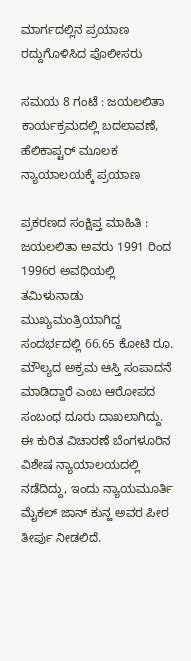ಮಾರ್ಗದಲ್ಲಿನ ಪ್ರಯಾಣ ರದ್ದುಗೊಳಿಸಿದ ಪೊಲೀಸರು

ಸಮಯ 8 ಗಂಟೆ : ಜಯಲಲಿತಾ ಕಾರ್ಯಕ್ರಮದಲ್ಲಿ ಬದಲಾವಣೆ, ಹೆಲಿಕಾಪ್ಟರ್‌ ಮೂಲಕ ನ್ಯಾಯಾಲಯಕ್ಕೆ ಪ್ರಯಾಣ

ಪ್ರಕರಣದ ಸಂಕ್ಷಿಪ್ತ ಮಾಹಿತಿ : ಜಯಲಲಿತಾ ಅವರು 1991 ರಿಂದ 1996ರ ಅವಧಿಯಲ್ಲಿ ತಮಿಳುನಾಡು ಮುಖ್ಯಮಂತ್ರಿಯಾಗಿದ್ದ ಸಂದರ್ಭದಲ್ಲಿ 66.65 ಕೋಟಿ ರೂ. ಮೌಲ್ಯದ ಅಕ್ರಮ ಆಸ್ತಿ ಸಂಪಾದನೆ ಮಾಡಿದ್ದಾರೆ ಎಂಬ ಆರೋಪದ ಸಂಬಂಧ ದೂರು ದಾಖಲಾಗಿದ್ದು. ಈ ಕುರಿತ ವಿಚಾರಣೆ ಬೆಂಗಳೂರಿನ ವಿಶೇಷ ನ್ಯಾಯಾಲಯದಲ್ಲಿ ನಡೆದಿದ್ದು, ಇಂದು ನ್ಯಾಯಮೂರ್ತಿ ಮೈಕಲ್ ಜಾನ್ ಕುನ್ಹ ಅವರ ಪೀಠ ತೀರ್ಪು ನೀಡಲಿದೆ.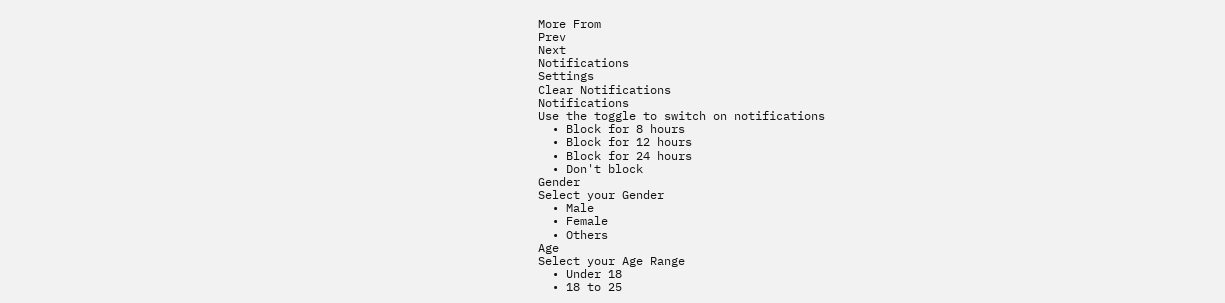More From
Prev
Next
Notifications
Settings
Clear Notifications
Notifications
Use the toggle to switch on notifications
  • Block for 8 hours
  • Block for 12 hours
  • Block for 24 hours
  • Don't block
Gender
Select your Gender
  • Male
  • Female
  • Others
Age
Select your Age Range
  • Under 18
  • 18 to 25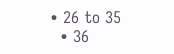• 26 to 35
  • 36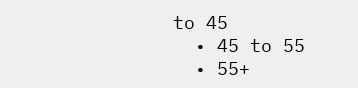to 45
  • 45 to 55
  • 55+